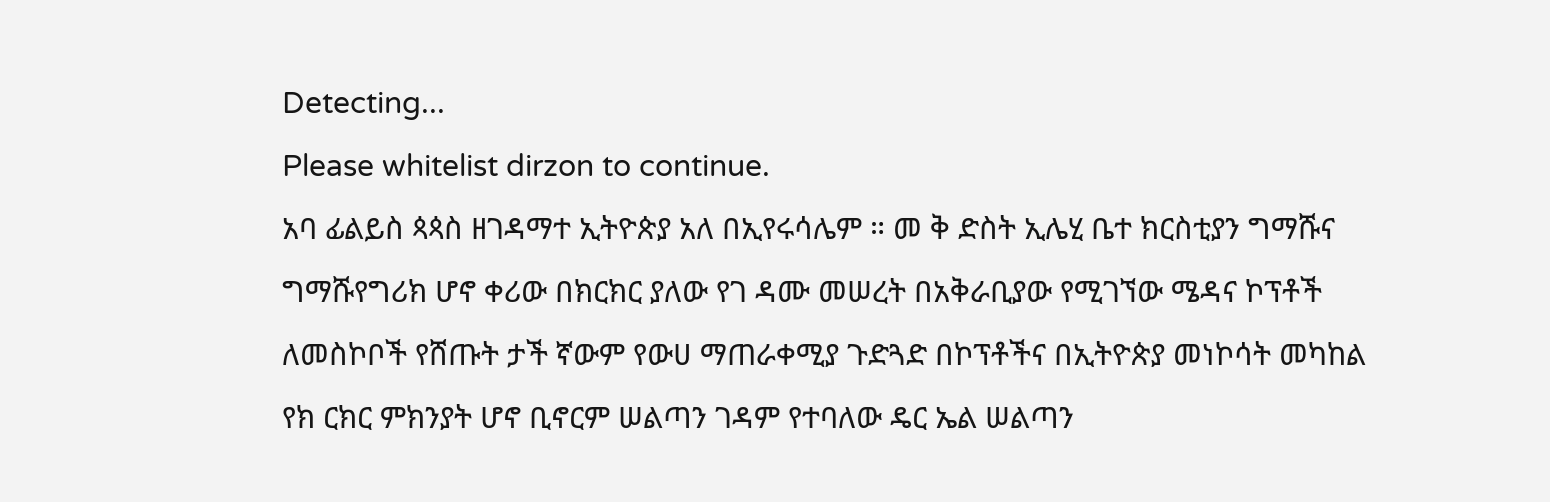Detecting...
Please whitelist dirzon to continue.
አባ ፊልይስ ጳጳስ ዘገዳማተ ኢትዮጵያ አለ በኢየሩሳሌም ። መ ቅ ድስት ኢሌሂ ቤተ ክርስቲያን ግማሹና ግማሹየግሪክ ሆኖ ቀሪው በክርክር ያለው የገ ዳሙ መሠረት በአቅራቢያው የሚገኘው ሜዳና ኮፕቶች ለመስኮቦች የሸጡት ታች ኛውም የውሀ ማጠራቀሚያ ጉድጓድ በኮፕቶችና በኢትዮጵያ መነኮሳት መካከል የክ ርክር ምክንያት ሆኖ ቢኖርም ሠልጣን ገዳም የተባለው ዴር ኤል ሠልጣን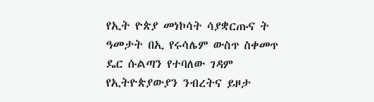የኢት ዮጵያ መነኮሳት ሳያቋርጡና ት ዓመታት በኢ የሩሳሌም ውስጥ ስቀመጥ ዴር ሱልጣን የተባለው ገዳም የኢትዮጵያውያን ንብረትና ይዞታ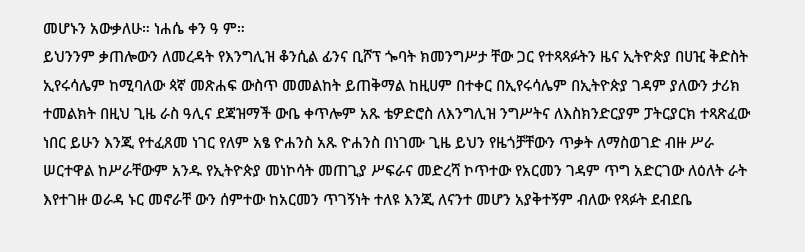መሆኑን አውቃለሁ። ነሐሴ ቀን ዓ ም።
ይህንንም ቃጠሎውን ለመረዳት የእንግሊዝ ቆንሲል ፊንና ቢሾፕ ጐባት ክመንግሥታ ቸው ጋር የተጻጻፉትን ዜና ኢትዮጵያ በሀዢ ቅድስት ኢየሩሳሌም ከሚባለው ጳኛ መጽሐፍ ውስጥ መመልከት ይጠቅማል ከዚሀም በተቀር በኢየሩሳሌም በኢትዮጵያ ገዳም ያለውን ታሪክ ተመልክት በዚህ ጊዜ ራስ ዓሊና ደጃዝማች ውቤ ቀጥሎም አጹ ቴዎድሮስ ለእንግሊዝ ንግሥትና ለእስክንድርያም ፓትርያርክ ተጻጽፈው ነበር ይሁን እንጂ የተፈጸመ ነገር የለም አፄ ዮሐንስ አጹ ዮሐንስ በነገሙ ጊዜ ይህን የዜጎቻቸውን ጥቃት ለማስወገድ ብዙ ሥራ ሠርተዋል ከሥራቸውም አንዱ የኢትዮጵያ መነኮሳት መጠጊያ ሥፍራና መድረሻ ኮጥተው የአርመን ገዳም ጥግ አድርገው ለዕለት ራት እየተገዙ ወራዳ ኑር መኖራቸ ውን ሰምተው ከአርመን ጥገኝነት ተለዩ እንጂ ለናንተ መሆን አያቅተኝም ብለው የጻፉት ደብደቤ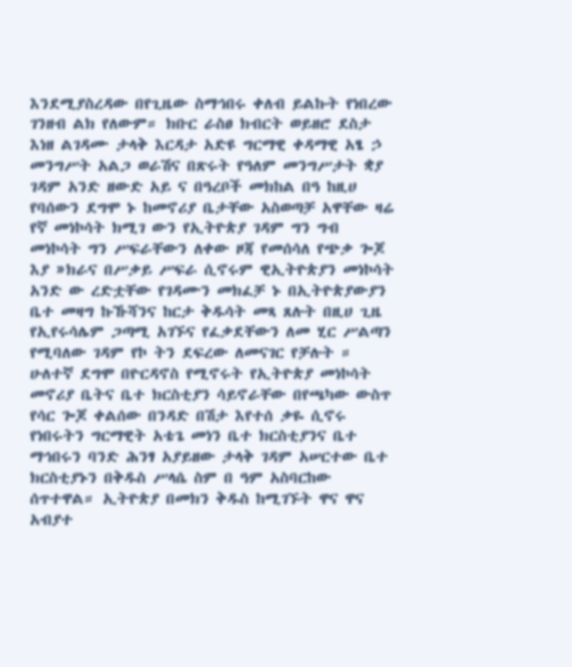እንደሚያስረዳው በየጊዜው ስማኅበሩ ቀለብ ይልኩት የነበረው ገንዘብ ልክ የለውም። ክቡር ራስፀ ክብርት ወይዘሮ ደስታ እነዘ ልገዳሙ ታላቅ እርዳታ አድዩ ግርማዊ ቀዳማዊ አፄ ኃ መንግሥት አልጋ ወራሽና በጽሩት የዓለም መንግሥታት ቋያ ገዳም አንድ ዘውድ አይ ና በዓረቦች መክከል በዓ ከዚሀ የባሰውን ደግሞ ኑ ከመኖሪያ ቤታቸው አስወጣቻ አዋቸው ዛሬ የኛ መነኮሳት ክሚገ ውን የኢትዮጵያ ገዳም ግን ግብ መነኮሳት ግን ሥፍራቸውን ለቀው ዞጃ የመሰሳለ የጭቃ ጐጆ እያ »ክራና በሥቃይ ሥፍራ ሲኖሩም ዊኢትዮጵያን መነኮሳት አንድ ው ረድቷቸው የገዳሙን መክፈቻ ኑ በኢትዮጵያውያን ቤተ መዛግ ኩኹሻንና ከርታ ቅዱሳት መጻ ጸሉት በዚሀ ጊዜ የኢየሩሳሌም ጋጣሚ አገኙና የፈቃደቸውን ለመ ሂር ሥልጣን የሚባለው ገዳም የኮ ትን ደፍረው ለመናገር የቻሉት ። ሁለተኛ ደግሞ በዮርዳኖስ የሚኖሩት የኢትዮጵያ መነኮሳት መኖሪያ ቤትና ቤተ ክርስቲያን ሳይኖራቸው በየጫካው ውስጥ የሳር ጐጆ ቀልሰው በንዳድ በሽታ እየተሰ ቃዬ ሲኖሩ የነበሩትን ግርማዊት አቴጌ መነን ቤተ ክርስቲያንና ቤተ ማኅበሩን ባንድ ሕንፃ አያይዘው ታላቅ ገዳም አሠርተው ቤተ ክርስቲያኑን በቅዱስ ሥላሴ ስም በ ዓም አስባርከው ሰጥተዋል። ኢትዮጵያ በመክን ቅዱስ ከሚገኙት ዋና ዋና አብያተ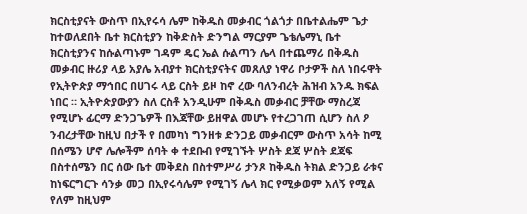ክርስቲያናት ውስጥ በኢየሩሳ ሌም ከቅዱስ መቃብር ጎልጎታ በቤተልሔም ጌታ ከተወለደበት ቤተ ክርስቲያን ከቅድስት ድንግል ማርያም ጌቴሌማኒ ቤተ ክርስቲያንና ከሱልጣኑም ገዳም ዴር ኤል ሱልጣን ሌላ በተጨማሪ በቅዱስ መቃብር ዙሪያ ላይ አያሌ አብያተ ክርስቲያናትና መጸለያ ነዋሪ ቦታዎች ስለ ነበሩዋት የኢትዮጵያ ማኅበር በሀገሩ ላይ ርስት ይዞ ከኖ ረው ባለንብረት ሕዝብ አንዱ ክፍል ነበር ። ኢትዮጵያውያን ስለ ርስቶ አንዲሁም በቅዱስ መቃብር ቻቸው ማስረጃ የሚሆኑ ፊርማ ድንጋጌዎች በእጃቸው ይዘዋል መሆኑ የተረጋገጠ ሲሆን ስለ ዖ ንብረታቸው ከዚህ በታች የ በመካነ ግንዘቱ ድንጋይ መቃብርም ውስጥ አሳት ከሚ በሰሜን ሆኖ ሌሎችም ሰባት ቀ ተደቡብ የሚገኙት ሦስት ደጃ ሦስት ደጃፍ በስተሰሜን በር ሰው ቤተ መቅደስ በስተምሥሪ ታንጾ ከቅዱስ ትክል ድንጋይ ራቱና ከነፍርግርጉ ሳንቃ መጋ በኢየሩሳሌም የሚገኝ ሌላ ክር የሚቃወም አለኝ የሚል የለም ከዚህም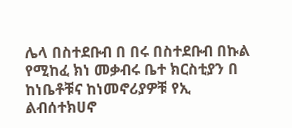ሌላ በስተደቡብ በ በሩ በስተደቡብ በኩል የሚከፈ ክነ መቃብሩ ቤተ ክርስቲያን በ ከነቤቶቹና ከነመኖሪያዎቹ የኢ ልብሰተክሀኖ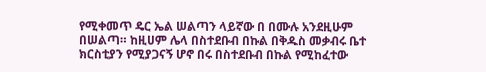የሚቀመጥ ዴር ኤል ሠልጣን ላይኛው በ በሙሉ አንደዚሁም በሠልጣ። ከዚሀም ሌላ በስተደቡብ በኩል በቅዱስ መቃብሩ ቤተ ክርስቲያን የሚያጋናኝ ሆኖ በሩ በስተደቡብ በኩል የሚከፈተው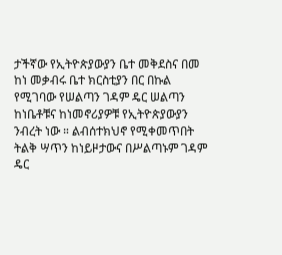ታችኛው የኢትዮጵያውያን ቤተ መቅደስና በመ ከነ መቃብሩ ቤተ ክርስቲያን በር በኩል የሚገባው የሠልጣን ገዳም ዴር ሠልጣን ከነቤቶቹና ከነመኖሪያዎቹ የኢትዮጵያውያን ንብረት ነው ። ልብሰተክህኖ የሚቀመጥበት ትልቅ ሣጥን ከነይዞታውና በሥልጣኑም ገዳም ዴር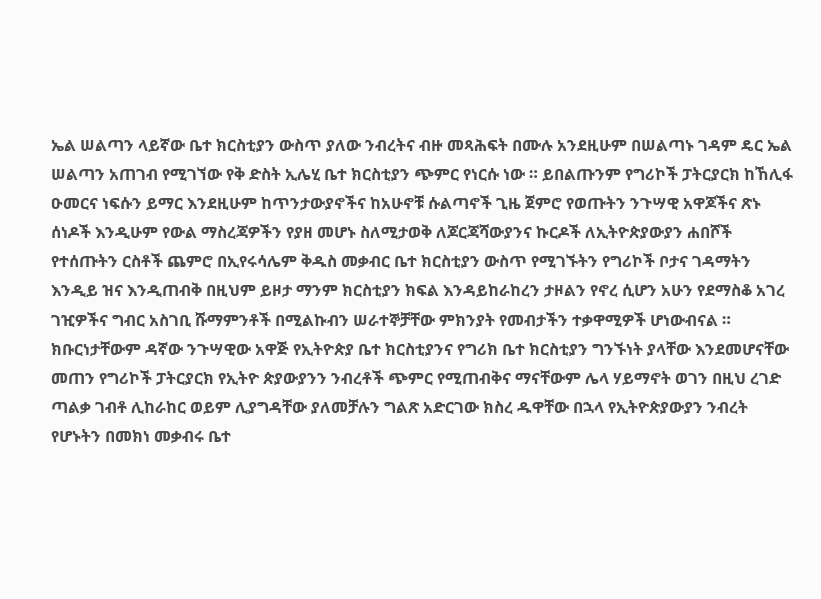ኤል ሠልጣን ላይኛው ቤተ ክርስቲያን ውስጥ ያለው ንብረትና ብዙ መጻሕፍት በሙሉ አንደዚሁም በሠልጣኑ ገዳም ዴር ኤል ሠልጣን አጠገብ የሚገኘው የቅ ድስት ኢሌሂ ቤተ ክርስቲያን ጭምር የነርሱ ነው ። ይበልጡንም የግሪኮች ፓትርያርክ ከኸሊፋ ዑመርና ነፍሱን ይማር እንደዚሁም ከጥንታውያኖችና ከአሁኖቹ ሱልጣኖች ጊዜ ጀምሮ የወጡትን ንጉሣዊ አዋጆችና ጽኑ ሰነዶች እንዲሁም የውል ማስረጃዎችን የያዘ መሆኑ ስለሚታወቅ ለጆርጃሻውያንና ኩርዶች ለኢትዮጵያውያን ሐበሾች የተሰጡትን ርስቶች ጨምሮ በኢየሩሳሌም ቅዱስ መቃብር ቤተ ክርስቲያን ውስጥ የሚገኙትን የግሪኮች ቦታና ገዳማትን እንዲይ ዝና እንዲጠብቅ በዚህም ይዞታ ማንም ክርስቲያን ክፍል እንዳይከራከረን ታዞልን የኖረ ሲሆን አሁን የደማስቆ አገረ ገዢዎችና ግብር አስገቢ ሹማምንቶች በሚልኩብን ሠራተኞቻቸው ምክንያት የመብታችን ተቃዋሚዎች ሆነውብናል ። ክቡርነታቸውም ዳኛው ንጉሣዊው አዋጅ የኢትዮጵያ ቤተ ክርስቲያንና የግሪክ ቤተ ክርስቲያን ግንኙነት ያላቸው እንደመሆናቸው መጠን የግሪኮች ፓትርያርክ የኢትዮ ጵያውያንን ንብረቶች ጭምር የሚጠብቅና ማናቸውም ሌላ ሃይማኖት ወገን በዚህ ረገድ ጣልቃ ገብቶ ሊከራከር ወይም ሊያግዳቸው ያለመቻሉን ግልጽ አድርገው ክስረ ዱዋቸው በኋላ የኢትዮጵያውያን ንብረት የሆኑትን በመክነ መቃብሩ ቤተ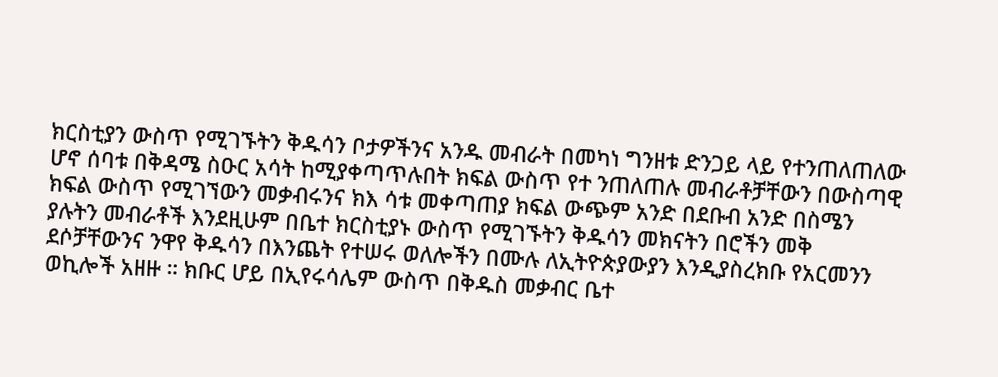ክርስቲያን ውስጥ የሚገኙትን ቅዱሳን ቦታዎችንና አንዱ መብራት በመካነ ግንዘቱ ድንጋይ ላይ የተንጠለጠለው ሆኖ ሰባቱ በቅዳሜ ስዑር አሳት ከሚያቀጣጥሉበት ክፍል ውስጥ የተ ንጠለጠሉ መብራቶቻቸውን በውስጣዊ ክፍል ውስጥ የሚገኘውን መቃብሩንና ክእ ሳቱ መቀጣጠያ ክፍል ውጭም አንድ በደቡብ አንድ በስሜን ያሉትን መብራቶች እንደዚሁም በቤተ ክርስቲያኑ ውስጥ የሚገኙትን ቅዱሳን መክናትን በሮችን መቅ ደሶቻቸውንና ንዋየ ቅዱሳን በእንጨት የተሠሩ ወለሎችን በሙሉ ለኢትዮጵያውያን እንዲያስረክቡ የአርመንን ወኪሎች አዘዙ ። ክቡር ሆይ በኢየሩሳሌም ውስጥ በቅዱስ መቃብር ቤተ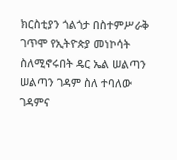ክርስቲያን ጎልጎታ በስተምሥራቅ ገጥሞ የኢትዮጵያ መነኮሳት ስለሚኖሩበት ዴር ኤል ሠልጣን ሠልጣን ገዳም ስለ ተባለው ገዳምና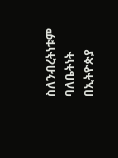ስለንብረትነቱም ባለቤትነት በኢትዮጵያ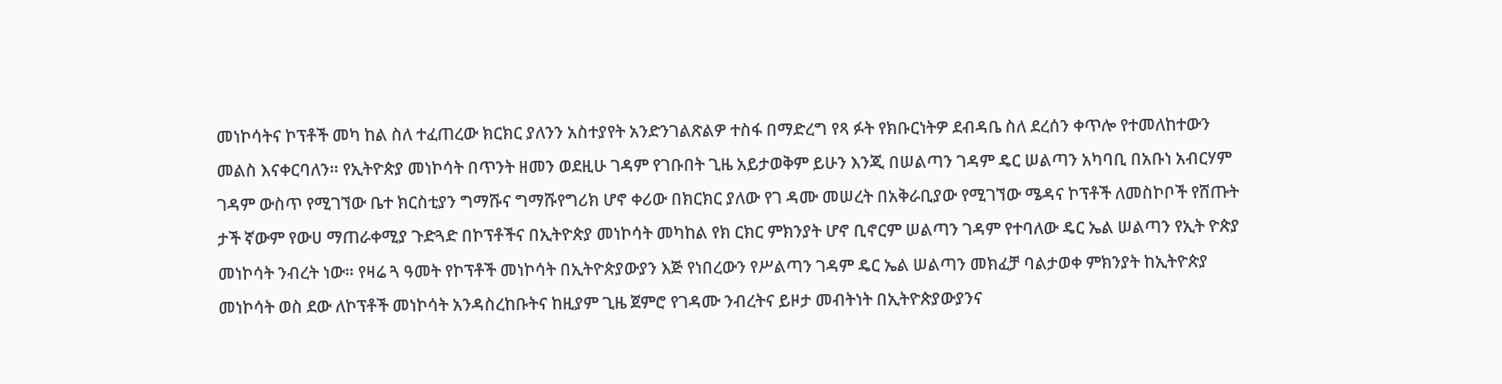መነኮሳትና ኮፕቶች መካ ከል ስለ ተፈጠረው ክርክር ያለንን አስተያየት አንድንገልጽልዎ ተስፋ በማድረግ የጻ ፉት የክቡርነትዎ ደብዳቤ ስለ ደረሰን ቀጥሎ የተመለከተውን መልስ እናቀርባለን። የኢትዮጵያ መነኮሳት በጥንት ዘመን ወደዚሁ ገዳም የገቡበት ጊዜ አይታወቅም ይሁን እንጂ በሠልጣን ገዳም ዴር ሠልጣን አካባቢ በአቡነ አብርሃም ገዳም ውስጥ የሚገኘው ቤተ ክርስቲያን ግማሹና ግማሹየግሪክ ሆኖ ቀሪው በክርክር ያለው የገ ዳሙ መሠረት በአቅራቢያው የሚገኘው ሜዳና ኮፕቶች ለመስኮቦች የሸጡት ታች ኛውም የውሀ ማጠራቀሚያ ጉድጓድ በኮፕቶችና በኢትዮጵያ መነኮሳት መካከል የክ ርክር ምክንያት ሆኖ ቢኖርም ሠልጣን ገዳም የተባለው ዴር ኤል ሠልጣን የኢት ዮጵያ መነኮሳት ንብረት ነው። የዛሬ ጓ ዓመት የኮፕቶች መነኮሳት በኢትዮጵያውያን እጅ የነበረውን የሥልጣን ገዳም ዴር ኤል ሠልጣን መክፈቻ ባልታወቀ ምክንያት ከኢትዮጵያ መነኮሳት ወስ ደው ለኮፕቶች መነኮሳት አንዳስረከቡትና ከዚያም ጊዜ ጀምሮ የገዳሙ ንብረትና ይዞታ መብትነት በኢትዮጵያውያንና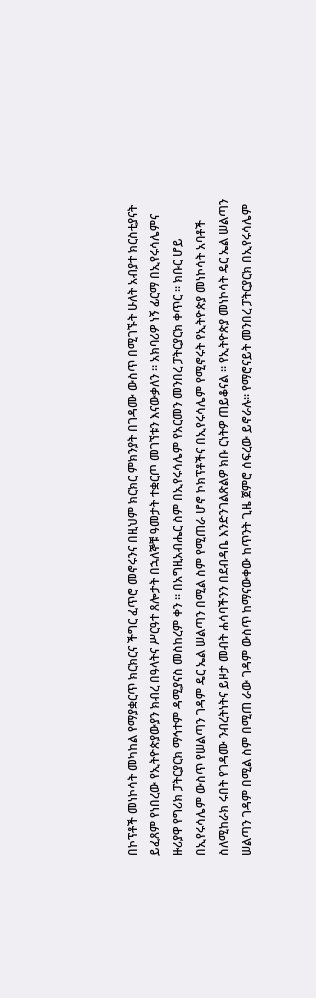በኮፕቶች መነኮሳት መካከል የማያቋርጥ ክርክርና ችግር ፈጥሮ መኖሩንና በዚህም ክርክር ምክንያት በገዳሙ ውስጥ በሚገኙት ሁለት አብያተ ክርስቲያናት ይፈጸም የነበረው የኢትዮጵያውያን ክብረ በዓላትና ሥርዓተ ጸሎታት በኋለኞቹ ዓመታት ተቋርጦ መገኘቱን እናውቃለን ። አክባሪዎ ነኝ ፊርማ በኢየሩሳሌምና ዙሪያዋ የግሪክ ፓትርያርክ ማኅተም ዳሚያናስ መስከረም ቀን ። በአግዚአብሔር ስም በኢየሩሳሌም የአርመን መንበረ ፓትርያርክ ቀጥር ። ክቡር ሆይ በኢየሩሳሌም ውስጥ የሠልጣን ገዳም ዴር ኤል ሠልጣን በሚል ስም የሚጠራ ሆኖ ኮክፕቶችና በኢየሩሳሌም የሚኖሩት የኢትዮጵያ መነኮሳት አባቶች ስለሚከራክ ሩበት የገዳሙ ንብረትነትና ይዞታ መብት ሐሳባችንን በደብዳቤ እንድንገልጽልዎ ክቡ ርነትዎ ጠይቆናል ። የኢትዮጵያ መነኮሳት ዴር ኤል ሠልጣን ሠልጣን ገዳም በሚል ስም በሚጠ ራው ገዳም ውስጥ ከማናውቀው ከጥንት ጊዜ ጀምሮ ሰፍረው ይኖራሉ። የማሮናይት መንበረ ፓትርያርክ በኢየሩሳሌም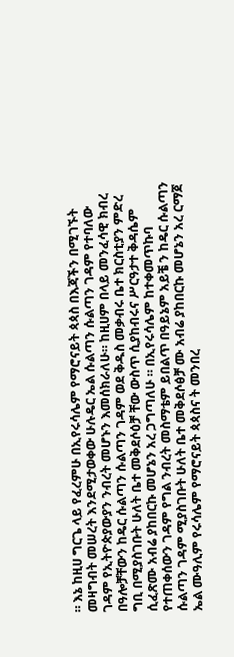። እኔ ከዚሀ ግርጌ ላይ የፈረምሁ በኢየሩሳሌም የማሮናይት ጳጳስ በእጃችን በሚገኙት መዛግብት መሠረት እንደሚታወቀው ሁሉዴር ኤል ሱልጣን ሱልጣን ገዳም የተባለው ገዳም የኢትዮጵያውያን ንብረት መሆኑን እመሰክራለሁ። ከዚሀም በላይ መንፈሳዊ ክብረ በዓሎቻቸውን ከዴር ሱልጣን ሱልጣን ገዳም ወደ ቅዱስ መቃብሩ ቤተ ክርስቲያን ምድረ ግቢ በሚያስገቡት ሁለት ቤተ መቅደሶዕቻ ቸው ውስጥ ሲያከብሩና ሥርዓታተ ቅዳሴም ሲፈጽሙ አብሬ ያከበርኩ መሆኔን አረ ጋግጣለሁ ። በኢየሩሳሌም ከተቀመጥኩባ የተጠቀሰውን ገዳም የግል ንብረት መስማቴም ይበልጥ በዓይኔም አይቼ ን ከዴር ሱልጣን ሱልጣን ገዳም ሚያስገቡት ሁለት ቤተ መቅደሶፅቻ ሙ አብሬ ያከበርኩ መሆኔን አረ ርማጀ ኤል ሙዓሊም የሩሳሌም የማሮናይት ጳጳስና ት መንበረ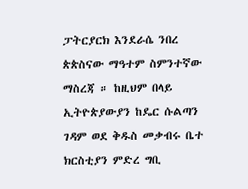ፓትርያርክ እንደራሴ ንበረ ጵጵስናው ማዓተም ስምንተኛው ማስረጃ ። ከዚህም በላይ ኢትዮጵያውያን ከዴር ሱልጣን ገዳም ወደ ቅዱስ መቃብሩ ቤተ ክርስቲያን ምድረ ግቢ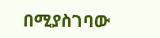በሚያስገባው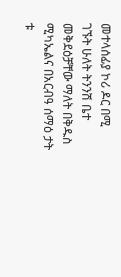መተላሰፊያ ኮሪ ዶር በሚ ገኙት ሁለት ትንንሽ ቤተ መቅደዕቻቸው ማለት በቅዱስ ሚካኤልና በአርብዓ ሰማዕ ታት ቱ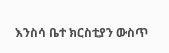እንስሳ ቤተ ክርስቲያን ውስጥ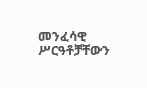መንፈሳዊ ሥርዓቶቻቸውን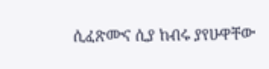ሲፈጽሙና ሲያ ከብሩ ያየሁዋቸው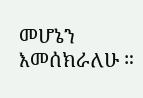መሆኔን እመሰክራለሁ ።